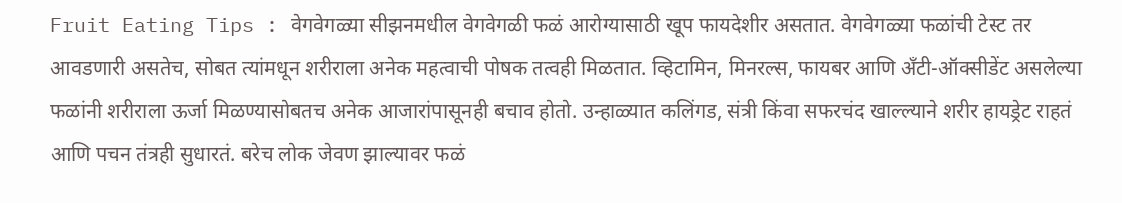Fruit Eating Tips : वेगवेगळ्या सीझनमधील वेगवेगळी फळं आरोग्यासाठी खूप फायदेशीर असतात. वेगवेगळ्या फळांची टेस्ट तर आवडणारी असतेच, सोबत त्यांमधून शरीराला अनेक महत्वाची पोषक तत्वही मिळतात. व्हिटामिन, मिनरल्स, फायबर आणि अँटी-ऑक्सीडेंट असलेल्या फळांनी शरीराला ऊर्जा मिळण्यासोबतच अनेक आजारांपासूनही बचाव होतो. उन्हाळ्यात कलिंगड, संत्री किंवा सफरचंद खाल्ल्याने शरीर हायड्रेट राहतं आणि पचन तंत्रही सुधारतं. बरेच लोक जेवण झाल्यावर फळं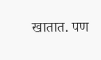खातात. पण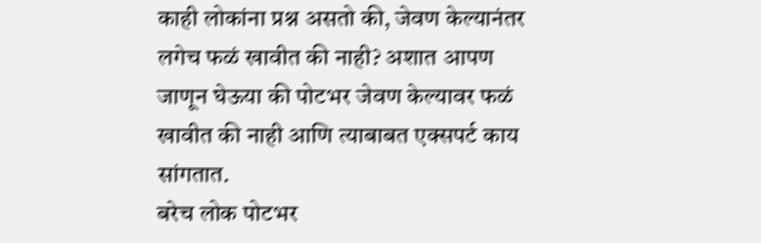काही लोकांना प्रश्न असतो की, जेवण केल्यानंतर लगेच फळं खावीत की नाही? अशात आपण जाणून घेऊया की पोटभर जेवण केल्यावर फळं खावीत की नाही आणि त्याबाबत एक्सपर्ट काय सांगतात.
बरेच लोक पोटभर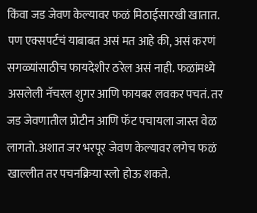किंवा जड जेवण केल्यावर फळं मिठाईसारखी खातात. पण एक्सपर्टचं याबाबत असं मत आहे की, असं करणं सगळ्यांसाठीच फायदेशीर ठरेल असं नाही. फळांमध्ये असलेली नॅचरल शुगर आणि फायबर लवकर पचतं. तर जड जेवणातील प्रोटीन आणि फॅट पचायला जास्त वेळ लागतो. अशात जर भरपूर जेवण केल्यावर लगेच फळं खाल्लीत तर पचनक्रिया स्लो होऊ शकते.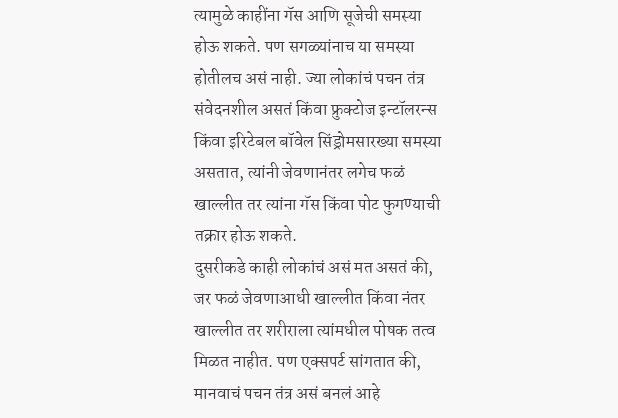त्यामुळे काहींना गॅस आणि सूजेची समस्या होऊ शकते. पण सगळ्यांनाच या समस्या होतीलच असं नाही. ज्या लोकांचं पचन तंत्र संवेदनशील असतं किंवा फ्रुक्टोज इन्टॉलरन्स किंवा इरिटेबल बॉवेल सिंड्रोमसारख्या समस्या असतात, त्यांनी जेवणानंतर लगेच फळं खाल्लीत तर त्यांना गॅस किंवा पोट फुगण्याची तक्रार होऊ शकते.
दुसरीकडे काही लोकांचं असं मत असतं की, जर फळं जेवणाआधी खाल्लीत किंवा नंतर खाल्लीत तर शरीराला त्यांमधील पोषक तत्व मिळत नाहीत. पण एक्सपर्ट सांगतात की, मानवाचं पचन तंत्र असं बनलं आहे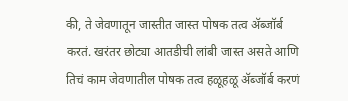की, ते जेवणातून जास्तीत जास्त पोषक तत्व ॲब्जॉर्ब करतं. खरंतर छोट्या आतडीची लांबी जास्त असते आणि तिचं काम जेवणातील पोषक तत्व हळूहळू ॲब्जॉर्ब करणं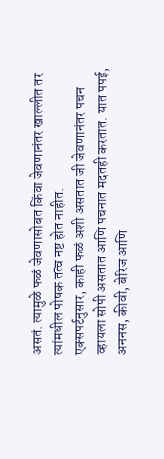असतं. त्यामुळे फळं जेवणासोबत किंवा जेवणानंतर खाल्लीत तर त्यांमधील पोषक तत्व नष्ट होत नाहीत.
एक्सपर्टनुसार, काही फळं अशी असतात जी जेवणानंतर पचन व्हायला सोपी असतात आणि पचनात मदतही करतात. यात पपई, अननस, कीवी, बेरिज आणि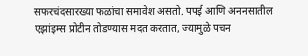सफरचंदसारख्या फळांचा समावेश असतो. पपई आणि अननसातील एझांइम्स प्रोटीन तोडण्यास मदत करतात, ज्यामुळे पचन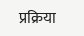प्रक्रिया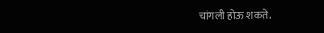चांगली होऊ शकते.